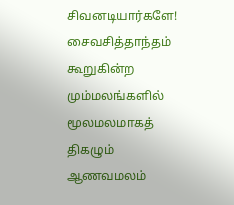சிவனடியார்களே!
சைவசித்தாந்தம் கூறுகின்ற மும்மலங்களில் மூலமலமாகத் திகழும்
ஆணவமலம்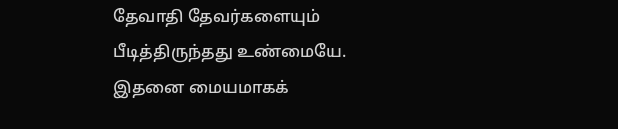தேவாதி தேவர்களையும் பீடித்திருந்தது உண்மையே. இதனை மையமாகக்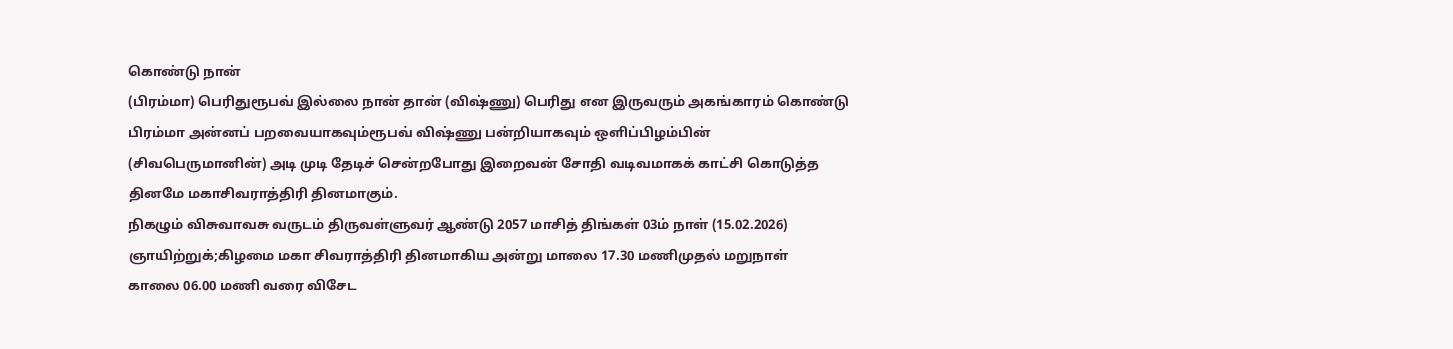கொண்டு நான்
(பிரம்மா) பெரிதுரூபவ் இல்லை நான் தான் (விஷ்ணு) பெரிது என இருவரும் அகங்காரம் கொண்டு
பிரம்மா அன்னப் பறவையாகவும்ரூபவ் விஷ்ணு பன்றியாகவும் ஒளிப்பிழம்பின்
(சிவபெருமானின்) அடி முடி தேடிச் சென்றபோது இறைவன் சோதி வடிவமாகக் காட்சி கொடுத்த
தினமே மகாசிவராத்திரி தினமாகும்.
நிகழும் விசுவாவசு வருடம் திருவள்ளுவர் ஆண்டு 2057 மாசித் திங்கள் 03ம் நாள் (15.02.2026)
ஞாயிற்றுக்;கிழமை மகா சிவராத்திரி தினமாகிய அன்று மாலை 17.30 மணிமுதல் மறுநாள்
காலை 06.00 மணி வரை விசேட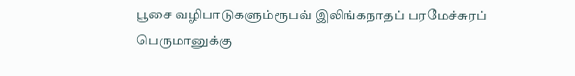பூசை வழிபாடுகளும்ரூபவ் இலிங்கநாதப் பரமேச்சுரப் பெருமானுக்கு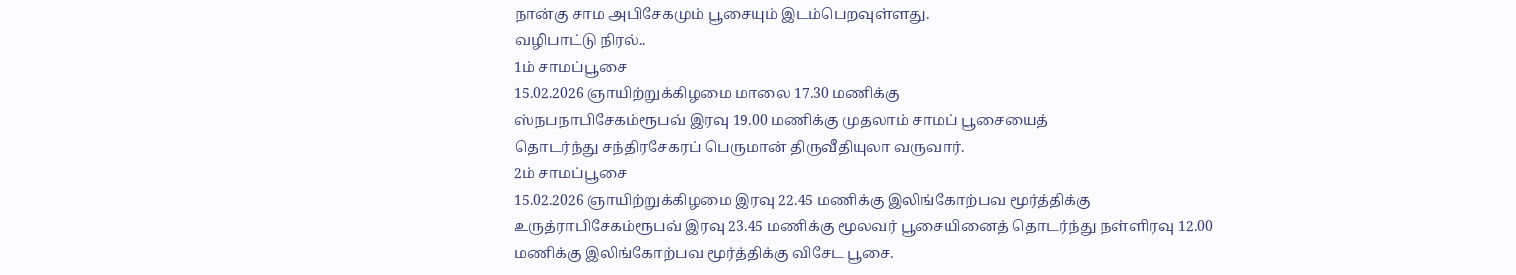நான்கு சாம அபிசேகமும் பூசையும் இடம்பெறவுள்ளது.
வழிபாட்டு நிரல்..
1ம் சாமப்பூசை
15.02.2026 ஞாயிற்றுக்கிழமை மாலை 17.30 மணிக்கு
ஸ்நபநாபிசேகம்ரூபவ் இரவு 19.00 மணிக்கு முதலாம் சாமப் பூசையைத்
தொடர்ந்து சந்திரசேகரப் பெருமான் திருவீதியுலா வருவார்.
2ம் சாமப்பூசை
15.02.2026 ஞாயிற்றுக்கிழமை இரவு 22.45 மணிக்கு இலிங்கோற்பவ மூர்த்திக்கு
உருத்ராபிசேகம்ரூபவ் இரவு 23.45 மணிக்கு மூலவர் பூசையினைத் தொடர்ந்து நள்ளிரவு 12.00
மணிக்கு இலிங்கோற்பவ மூர்த்திக்கு விசேட பூசை.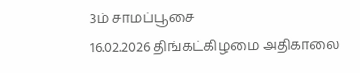3ம் சாமப்பூசை
16.02.2026 திங்கட்கிழமை அதிகாலை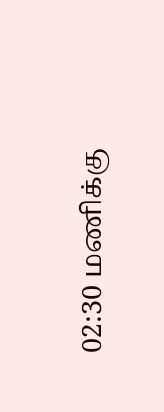02:30 மணிக்கு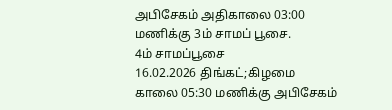அபிசேகம் அதிகாலை 03:00 மணிக்கு 3ம் சாமப் பூசை.
4ம் சாமப்பூசை
16.02.2026 திங்கட்;கிழமை காலை 05:30 மணிக்கு அபிசேகம்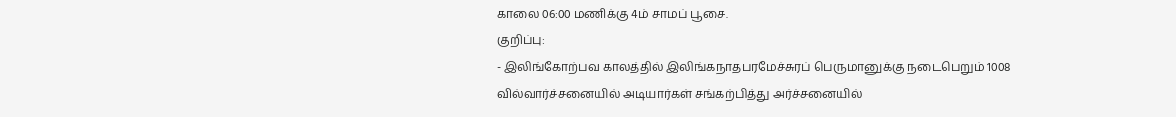காலை 06:00 மணிக்கு 4ம் சாமப் பூசை.
குறிப்பு:
- இலிங்கோற்பவ காலத்தில் இலிங்கநாதபரமேச்சுரப் பெருமானுக்கு நடைபெறும் 1008
வில்வார்ச்சனையில் அடியார்கள் சங்கற்பித்து அர்ச்சனையில்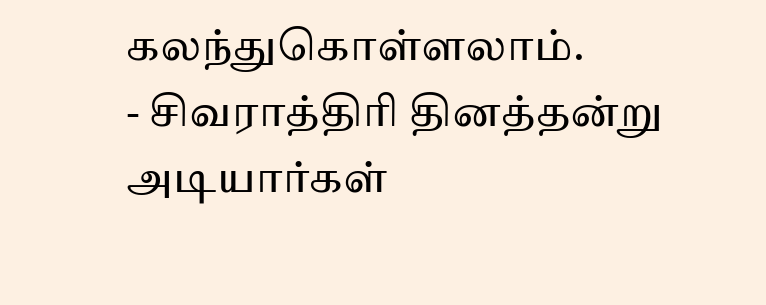கலந்துகொள்ளலாம்.
- சிவராத்திரி தினத்தன்று அடியார்கள்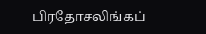பிரதோசலிங்கப்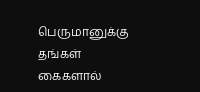பெருமானுக்கு தங்கள் கைகளால்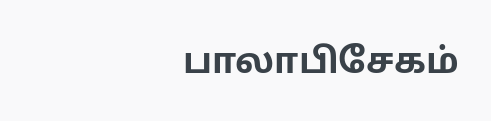பாலாபிசேகம்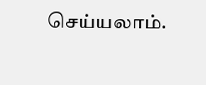செய்யலாம்.